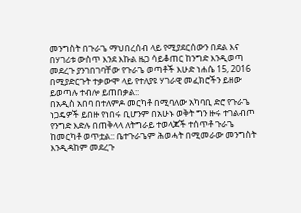መንግስት በጉራጌ ማህበረሰብ ላይ የሚያደርሰውን በደል እና በሃገሪቱ ውስጥ እንደ እኩል ዜጋ ሳይቆጠር ከንግድ እንዲወጣ መደረጉ ያንገበገባቸው የጉራጌ ወጣቶች እሁድ ነሐሴ 15, 2016 በሚያድርጉት ተቃውሞ ላይ የተለያዩ ሃገራዊ መፈክሮችን ይዘው ይወጣሉ ተብሎ ይጠበቃል::
በአዲስ አበባ በተለምዶ መርካቶ በሚባለው አካባቢ ድሮ የጉራጌ ነጋዴዎች ይበዙ የነበሩ ቢሆንም በአሁኑ ወቅት ግን ዙሩ ተገልብጦ የንግድ እድሉ በጠቅላላ ለትግራይ ተወላጆች ተሰጥቶ ጉራጌ ከመርካቶ ወጥቷል:: ቤተጉራጌም ሕወሓት በሚመራው መንግስት እንዲዳከም መደረጉ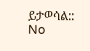ይታወሳል::
No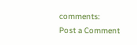comments:
Post a Comment